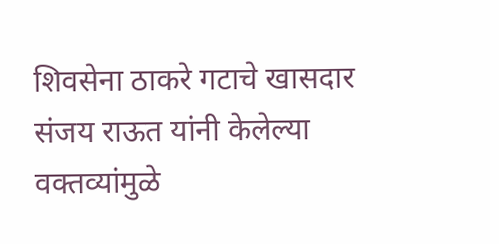शिवसेना ठाकरे गटाचे खासदार संजय राऊत यांनी केलेल्या वक्तव्यांमुळे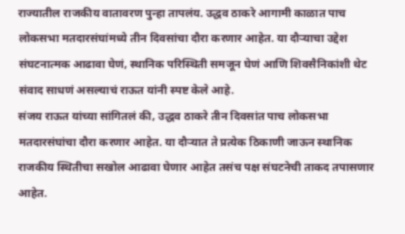राज्यातील राजकीय वातावरण पुन्हा तापलंय. उद्धव ठाकरे आगामी काळात पाच लोकसभा मतदारसंघांमध्ये तीन दिवसांचा दौरा करणार आहेत. या दौऱ्याचा उद्देश संघटनात्मक आढावा घेणं, स्थानिक परिस्थिती समजून घेणं आणि शिवसैनिकांशी थेट संवाद साधणं असल्याचं राऊत यांनी स्पष्ट केले आहे.
संजय राऊत यांच्या सांगितलं की, उद्धव ठाकरे तीन दिवसांत पाच लोकसभा मतदारसंघांचा दौरा करणार आहेत. या दौऱ्यात ते प्रत्येक ठिकाणी जाऊन स्थानिक राजकीय स्थितीचा सखोल आढावा घेणार आहेत तसंच पक्ष संघटनेची ताकद तपासणार आहेत.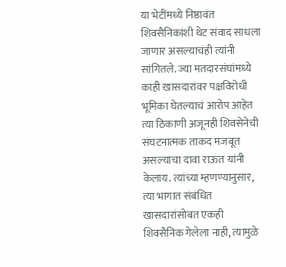या भेटींमध्ये निष्ठावंत शिवसैनिकांशी थेट संवाद साधला जाणार असल्याचंही त्यांनी सांगितले. ज्या मतदारसंघांमध्ये काही खासदारांवर पक्षविरोधी भूमिका घेतल्याचं आरोप आहेत त्या ठिकाणी अजूनही शिवसेनेची संघटनात्मक ताकद मजबूत असल्याचा दावा राऊत यांनी केलाय. त्यांच्या म्हणण्यानुसार, त्या भागात संबंधित खासदारांसोबत एकही शिवसैनिक गेलेला नाही, त्यामुळे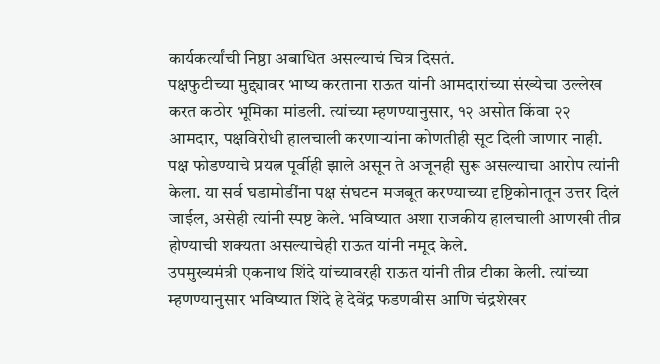कार्यकर्त्यांची निष्ठा अबाधित असल्याचं चित्र दिसतं.
पक्षफुटीच्या मुद्द्यावर भाष्य करताना राऊत यांनी आमदारांच्या संख्येचा उल्लेख करत कठोर भूमिका मांडली. त्यांच्या म्हणण्यानुसार, १२ असोत किंवा २२ आमदार, पक्षविरोधी हालचाली करणाऱ्यांना कोणतीही सूट दिली जाणार नाही.
पक्ष फोडण्याचे प्रयत्न पूर्वीही झाले असून ते अजूनही सुरू असल्याचा आरोप त्यांनी केला. या सर्व घडामोडींना पक्ष संघटन मजबूत करण्याच्या दृष्टिकोनातून उत्तर दिलं जाईल, असेही त्यांनी स्पष्ट केले. भविष्यात अशा राजकीय हालचाली आणखी तीव्र होण्याची शक्यता असल्याचेही राऊत यांनी नमूद केले.
उपमुख्यमंत्री एकनाथ शिंदे यांच्यावरही राऊत यांनी तीव्र टीका केली. त्यांच्या म्हणण्यानुसार भविष्यात शिंदे हे देवेंद्र फडणवीस आणि चंद्रशेखर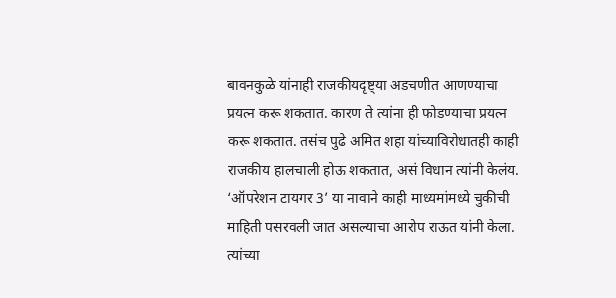बावनकुळे यांनाही राजकीयदृष्ट्या अडचणीत आणण्याचा प्रयत्न करू शकतात. कारण ते त्यांना ही फोडण्याचा प्रयत्न करू शकतात. तसंच पुढे अमित शहा यांच्याविरोधातही काही राजकीय हालचाली होऊ शकतात, असं विधान त्यांनी केलंय.
‘ऑपरेशन टायगर 3’ या नावाने काही माध्यमांमध्ये चुकीची माहिती पसरवली जात असल्याचा आरोप राऊत यांनी केला. त्यांच्या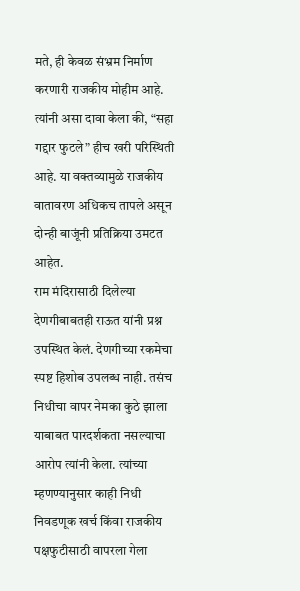मते, ही केवळ संभ्रम निर्माण करणारी राजकीय मोहीम आहे. त्यांनी असा दावा केला की, “सहा गद्दार फुटले” हीच खरी परिस्थिती आहे. या वक्तव्यामुळे राजकीय वातावरण अधिकच तापले असून दोन्ही बाजूंनी प्रतिक्रिया उमटत आहेत.
राम मंदिरासाठी दिलेल्या देणगीबाबतही राऊत यांनी प्रश्न उपस्थित केलं. देणगीच्या रकमेचा स्पष्ट हिशोब उपलब्ध नाही. तसंच निधीचा वापर नेमका कुठे झाला याबाबत पारदर्शकता नसल्याचा आरोप त्यांनी केला. त्यांच्या म्हणण्यानुसार काही निधी निवडणूक खर्च किंवा राजकीय पक्षफुटीसाठी वापरला गेला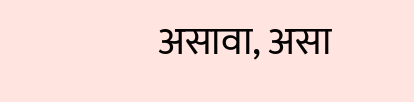असावा, असा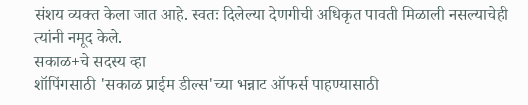संशय व्यक्त केला जात आहे. स्वतः दिलेल्या देणगीची अधिकृत पावती मिळाली नसल्याचेही त्यांनी नमूद केले.
सकाळ+चे सदस्य व्हा
शॉपिंगसाठी 'सकाळ प्राईम डील्स'च्या भन्नाट ऑफर्स पाहण्यासाठी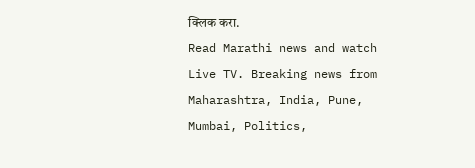क्लिक करा.
Read Marathi news and watch Live TV. Breaking news from Maharashtra, India, Pune, Mumbai, Politics,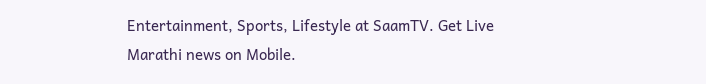Entertainment, Sports, Lifestyle at SaamTV. Get Live Marathi news on Mobile.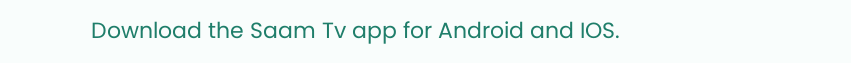Download the Saam Tv app for Android and IOS.